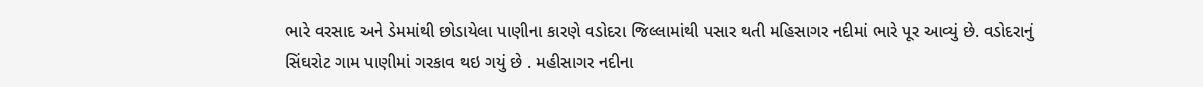ભારે વરસાદ અને ડેમમાંથી છોડાયેલા પાણીના કારણે વડોદરા જિલ્લામાંથી પસાર થતી મહિસાગર નદીમાં ભારે પૂર આવ્યું છે. વડોદરાનું સિંઘરોટ ગામ પાણીમાં ગરકાવ થઇ ગયું છે . મહીસાગર નદીના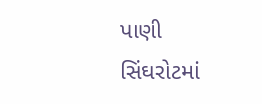પાણી સિંઘરોટમાં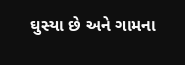ઘુસ્યા છે અને ગામના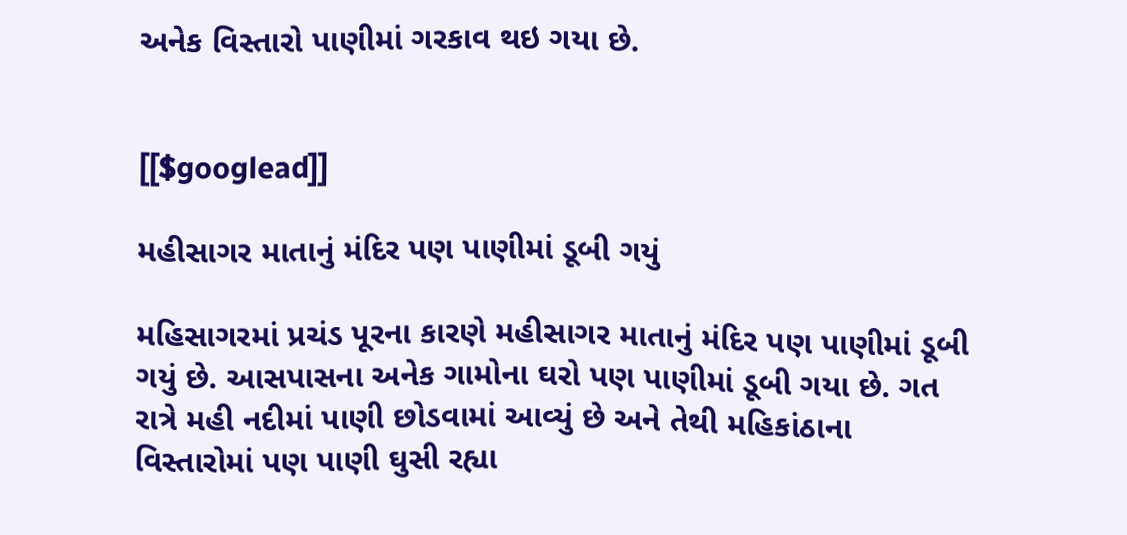અનેક વિસ્તારો પાણીમાં ગરકાવ થઇ ગયા છે.


[[$googlead]]

મહીસાગર માતાનું મંદિર પણ પાણીમાં ડૂબી ગયું

મહિસાગરમાં પ્રચંડ પૂરના કારણે મહીસાગર માતાનું મંદિર પણ પાણીમાં ડૂબી ગયું છે. આસપાસના અનેક ગામોના ઘરો પણ પાણીમાં ડૂબી ગયા છે. ગત રાત્રે મહી નદીમાં પાણી છોડવામાં આવ્યું છે અને તેથી મહિકાંઠાના વિસ્તારોમાં પણ પાણી ઘુસી રહ્યા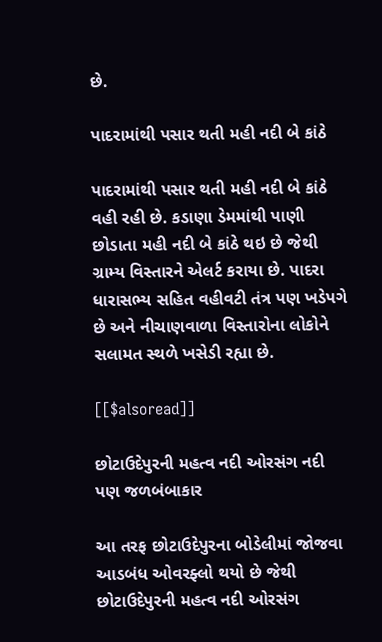છે.

પાદરામાંથી પસાર થતી મહી નદી બે કાંઠે

પાદરામાંથી પસાર થતી મહી નદી બે કાંઠે વહી રહી છે. કડાણા ડેમમાંથી પાણી છોડાતા મહી નદી બે કાંઠે થઇ છે જેથી ગ્રામ્ય વિસ્તારને એલર્ટ કરાયા છે. પાદરા ધારાસભ્ય સહિત વહીવટી તંત્ર પણ ખડેપગે છે અને નીચાણવાળા વિસ્તારોના લોકોને સલામત સ્થળે ખસેડી રહ્યા છે.

[[$alsoread]]

છોટાઉદેપુરની મહત્વ નદી ઓરસંગ નદી પણ જળબંબાકાર

આ તરફ છોટાઉદેપુરના બોડેલીમાં જોજવા આડબંધ ઓવરફ્લો થયો છે જેથી છોટાઉદેપુરની મહત્વ નદી ઓરસંગ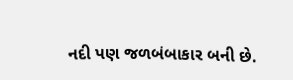નદી પણ જળબંબાકાર બની છે.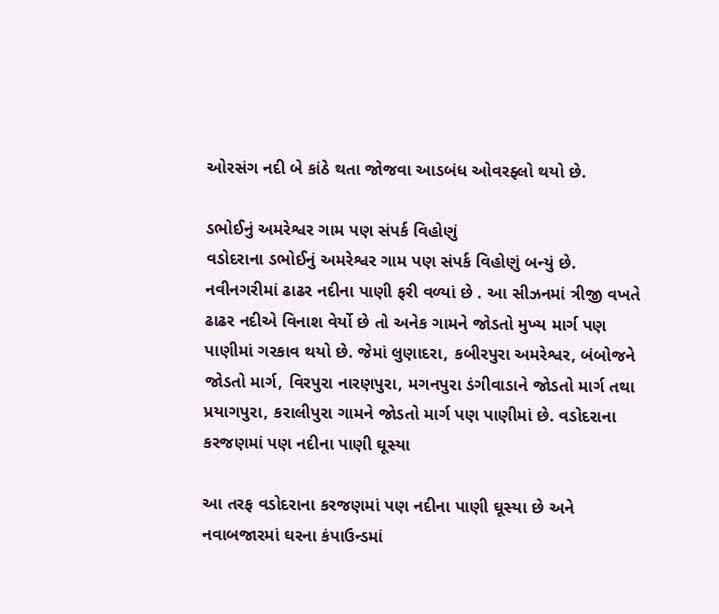ઓરસંગ નદી બે કાંઠે થતા જોજવા આડબંધ ઓવરફ્લો થયો છે.

ડભોઈનું અમરેશ્વર ગામ પણ સંપર્ક વિહોણું
વડોદરાના ડભોઈનું અમરેશ્વર ગામ પણ સંપર્ક વિહોણું બન્યું છે. નવીનગરીમાં ઢાઢર નદીના પાણી ફરી વળ્યાં છે . આ સીઝનમાં ત્રીજી વખતે ઢાઢર નદીએ વિનાશ વેર્યો છે તો અનેક ગામને જોડતો મુખ્ય માર્ગ પણ પાણીમાં ગરકાવ થયો છે. જેમાં લુણાદરા, કબીરપુરા અમરેશ્વર, બંબોજને જોડતો માર્ગ, વિરપુરા નારણપુરા, મગનપુરા ડંગીવાડાને જોડતો માર્ગ તથા પ્રયાગપુરા, કરાલીપુરા ગામને જોડતો માર્ગ પણ પાણીમાં છે. વડોદરાના કરજણમાં પણ નદીના પાણી ઘૂસ્યા

આ તરફ વડોદરાના કરજણમાં પણ નદીના પાણી ઘૂસ્યા છે અને નવાબજારમાં ઘરના કંપાઉન્ડમાં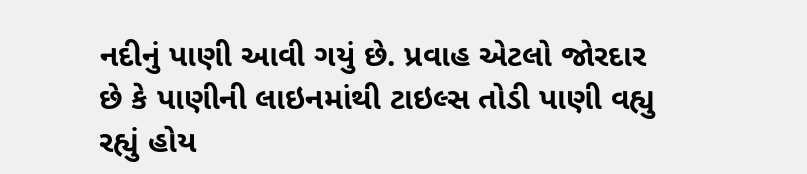નદીનું પાણી આવી ગયું છે. પ્રવાહ એટલો જોરદાર છે કે પાણીની લાઇનમાંથી ટાઇલ્સ તોડી પાણી વહ્યુ રહ્યું હોય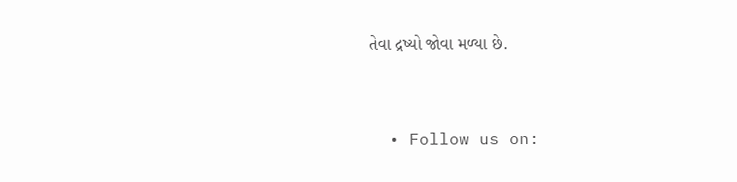તેવા દ્રષ્યો જોવા મળ્યા છે.


  • Follow us on: